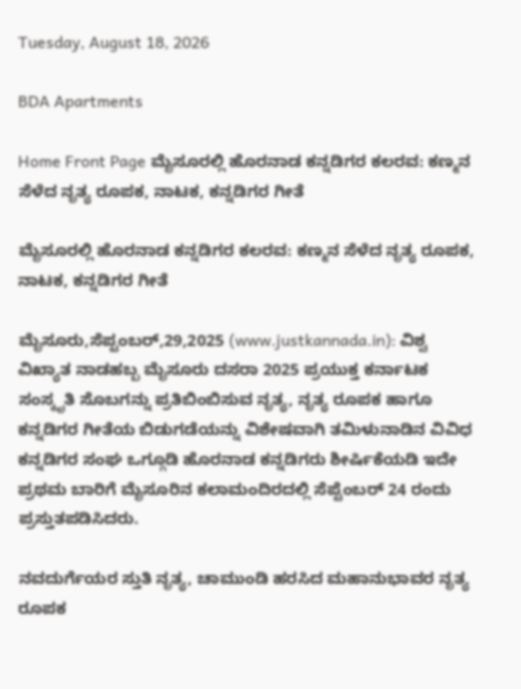Tuesday, August 18, 2026

BDA Apartments

Home Front Page ಮೈಸೂರಲ್ಲಿ ಹೊರನಾಡ ಕನ್ನಡಿಗರ ಕಲರವ: ಕಣ್ಮನ ಸೆಳೆದ ನೃತ್ಯ ರೂಪಕ, ನಾಟಕ, ಕನ್ನಡಿಗರ ಗೀತೆ

ಮೈಸೂರಲ್ಲಿ ಹೊರನಾಡ ಕನ್ನಡಿಗರ ಕಲರವ: ಕಣ್ಮನ ಸೆಳೆದ ನೃತ್ಯ ರೂಪಕ, ನಾಟಕ, ಕನ್ನಡಿಗರ ಗೀತೆ

ಮೈಸೂರು,ಸೆಪ್ಟಂಬರ್,29,2025 (www.justkannada.in): ವಿಶ್ವ ವಿಖ್ಯಾತ ನಾಡಹಬ್ಬ ಮೈಸೂರು ದಸರಾ 2025 ಪ್ರಯುಕ್ತ ಕರ್ನಾಟಕ ಸಂಸ್ಕೃತಿ ಸೊಬಗನ್ನು ಪ್ರತಿಬಿಂಬಿಸುವ ನೃತ್ಯ, ನೃತ್ಯ ರೂಪಕ ಹಾಗೂ ಕನ್ನಡಿಗರ ಗೀತೆಯ ಬಿಡುಗಡೆಯನ್ನು ವಿಶೇಷವಾಗಿ ತಮಿಳುನಾಡಿನ ವಿವಿಧ ಕನ್ನಡಿಗರ ಸಂಘ ಒಗ್ಗೂಡಿ ಹೊರನಾಡ ಕನ್ನಡಿಗರು ಶೀರ್ಷಿಕೆಯಡಿ ಇದೇ ಪ್ರಥಮ ಬಾರಿಗೆ ಮೈಸೂರಿನ ಕಲಾಮಂದಿರದಲ್ಲಿ ಸೆಪ್ಟೆಂಬರ್ 24 ರಂದು ಪ್ರಸ್ತುತಪಡಿಸಿದರು.

ನವದುರ್ಗೆಯರ ಸ್ತುತಿ ನೃತ್ಯ, ಚಾಮುಂಡಿ ಹರಸಿದ ಮಹಾನುಭಾವರ ನೃತ್ಯ ರೂಪಕ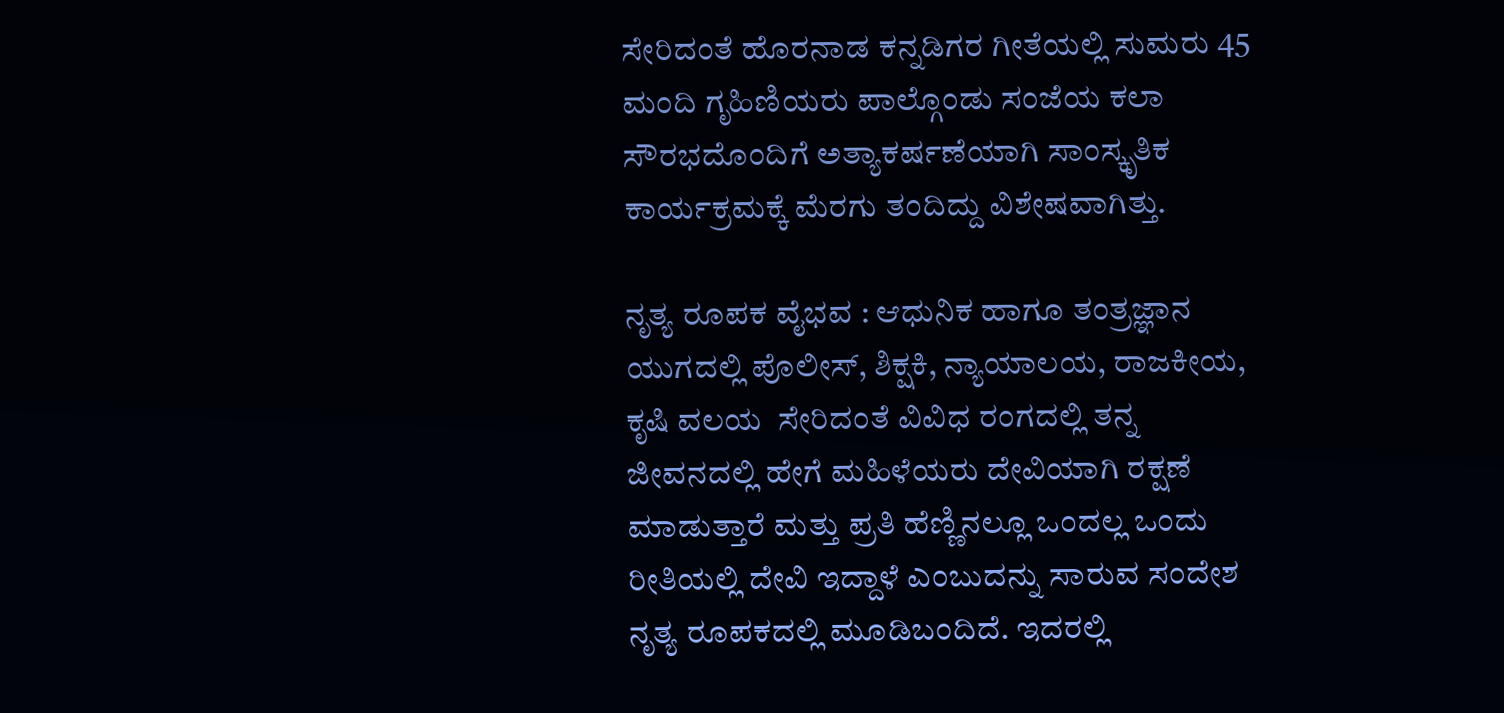ಸೇರಿದಂತೆ ಹೊರನಾಡ ಕನ್ನಡಿಗರ ಗೀತೆಯಲ್ಲಿ ಸುಮರು 45 ಮಂದಿ ಗೃಹಿಣಿಯರು ಪಾಲ್ಗೊಂಡು ಸಂಜೆಯ ಕಲಾ ಸೌರಭದೊಂದಿಗೆ ಅತ್ಯಾಕರ್ಷಣೆಯಾಗಿ ಸಾಂಸ್ಕೃತಿಕ ಕಾರ್ಯಕ್ರಮಕ್ಕೆ ಮೆರಗು ತಂದಿದ್ದು ವಿಶೇಷವಾಗಿತ್ತು.

ನೃತ್ಯ ರೂಪಕ ವೈಭವ : ಆಧುನಿಕ ಹಾಗೂ ತಂತ್ರಜ್ಞಾನ ಯುಗದಲ್ಲಿ ಪೊಲೀಸ್, ಶಿಕ್ಷಕಿ, ನ್ಯಾಯಾಲಯ, ರಾಜಕೀಯ, ಕೃಷಿ ವಲಯ  ಸೇರಿದಂತೆ ವಿವಿಧ ರಂಗದಲ್ಲಿ ತನ್ನ ಜೀವನದಲ್ಲಿ ಹೇಗೆ ಮಹಿಳೆಯರು ದೇವಿಯಾಗಿ ರಕ್ಷಣೆ ಮಾಡುತ್ತಾರೆ ಮತ್ತು ಪ್ರತಿ ಹೆಣ್ಣಿನಲ್ಲೂ ಒಂದಲ್ಲ ಒಂದು ರೀತಿಯಲ್ಲಿ ದೇವಿ ಇದ್ದಾಳೆ ಎಂಬುದನ್ನು ಸಾರುವ ಸಂದೇಶ ನೃತ್ಯ ರೂಪಕದಲ್ಲಿ ಮೂಡಿಬಂದಿದೆ. ಇದರಲ್ಲಿ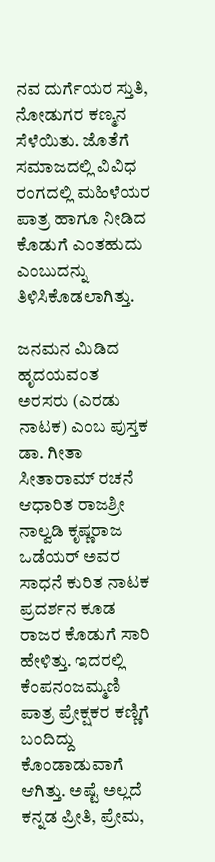ನವ ದುರ್ಗೆಯರ ಸ್ತುತಿ,  ನೋಡುಗರ ಕಣ್ಮನ ಸೆಳೆಯಿತು. ಜೊತೆಗೆ ಸಮಾಜದಲ್ಲಿ ವಿವಿಧ ರಂಗದಲ್ಲಿ ಮಹಿಳೆಯರ ಪಾತ್ರ ಹಾಗೂ ನೀಡಿದ ಕೊಡುಗೆ ಎಂತಹುದು ಎಂಬುದನ್ನು ತಿಳಿಸಿಕೊಡಲಾಗಿತ್ತು.

ಜನಮನ ಮಿಡಿದ ಹೃದಯವಂತ ಅರಸರು (ಎರಡು ನಾಟಕ) ಎಂಬ ಪುಸ್ತಕ ಡಾ. ಗೀತಾ ಸೀತಾರಾಮ್ ರಚನೆ ಆಧಾರಿತ ರಾಜಶ್ರೀ ನಾಲ್ವಡಿ ಕೃಷ್ಣರಾಜ ಒಡೆಯರ್ ಅವರ ಸಾಧನೆ ಕುರಿತ ನಾಟಕ ಪ್ರದರ್ಶನ ಕೂಡ ರಾಜರ ಕೊಡುಗೆ ಸಾರಿ ಹೇಳಿತ್ತು. ಇದರಲ್ಲಿ ಕೆಂಪನಂಜಮ್ಮಣಿ ಪಾತ್ರ ಪ್ರೇಕ್ಷಕರ ಕಣ್ಣಿಗೆ ಬಂದಿದ್ದು ಕೊಂಡಾಡುವಾಗೆ ಆಗಿತ್ತು. ಅಷ್ಟೆ ಅಲ್ಲದೆ ಕನ್ನಡ ಪ್ರೀತಿ, ಪ್ರೇಮ,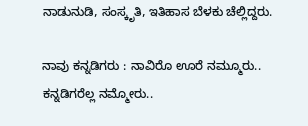ನಾಡುನುಡಿ, ಸಂಸ್ಕೃತಿ, ಇತಿಹಾಸ ಬೆಳಕು ಚೆಲ್ಲಿದ್ದರು.

ನಾವು ಕನ್ನಡಿಗರು : ನಾವಿರೊ ಊರೆ ನಮ್ಮೂರು.. ಕನ್ನಡಿಗರೆಲ್ಲ ನಮ್ಮೋರು..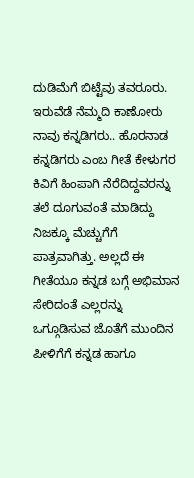ದುಡಿಮೆಗೆ ಬಿಟ್ಟೆವು ತವರೂರು. ಇರುವೆಡೆ ನೆಮ್ಮದಿ ಕಾಣೋರು ನಾವು ಕನ್ನಡಿಗರು.. ಹೊರನಾಡ ಕನ್ನಡಿಗರು ಎಂಬ ಗೀತೆ ಕೇಳುಗರ ಕಿವಿಗೆ ಹಿಂಪಾಗಿ ನೆರೆದಿದ್ದವರನ್ನು ತಲೆ ದೂಗುವಂತೆ ಮಾಡಿದ್ದು ನಿಜಕ್ಕೂ ಮೆಚ್ಚುಗೆಗೆ ಪಾತ್ರವಾಗಿತ್ತು. ಅಲ್ಲದೆ ಈ ಗೀತೆಯೂ ಕನ್ನಡ ಬಗ್ಗೆ ಅಭಿಮಾನ ಸೇರಿದಂತೆ ಎಲ್ಲರನ್ನು ಒಗ್ಗೂಡಿಸುವ ಜೊತೆಗೆ ಮುಂದಿನ ಪೀಳಿಗೆಗೆ ಕನ್ನಡ ಹಾಗೂ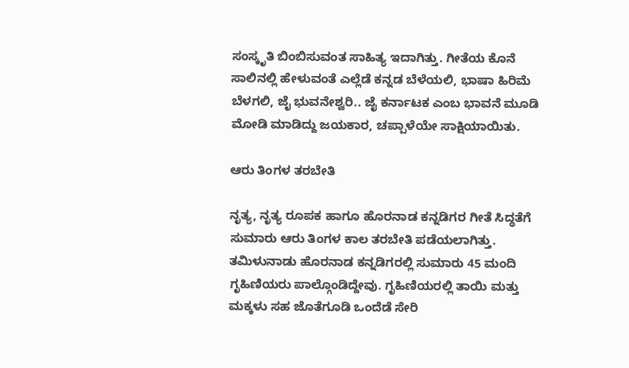ಸಂಸ್ಕೃತಿ ಬಿಂಬಿಸುವಂತ ಸಾಹಿತ್ಯ ಇದಾಗಿತ್ತು. ಗೀತೆಯ ಕೊನೆ ಸಾಲಿನಲ್ಲಿ ಹೇಳುವಂತೆ ಎಲ್ಲೆಡೆ ಕನ್ನಡ ಬೆಳೆಯಲಿ, ಭಾಷಾ ಹಿರಿಮೆ ಬೆಳಗಲಿ, ಜೈ ಭುವನೇಶ್ವರಿ.. ಜೈ ಕರ್ನಾಟಕ ಎಂಬ ಭಾವನೆ ಮೂಡಿ ಮೋಡಿ ಮಾಡಿದ್ದು ಜಯಕಾರ, ಚಪ್ಪಾಳೆಯೇ ಸಾಕ್ಷಿಯಾಯಿತು.

ಆರು ತಿಂಗಳ ತರಬೇತಿ

ನೃತ್ಯ, ನೃತ್ಯ ರೂಪಕ ಹಾಗೂ ಹೊರನಾಡ ಕನ್ನಡಿಗರ ಗೀತೆ ಸಿದ್ಧತೆಗೆ ಸುಮಾರು ಆರು ತಿಂಗಳ ಕಾಲ ತರಬೇತಿ ಪಡೆಯಲಾಗಿತ್ತು. ತಮಿಳುನಾಡು ಹೊರನಾಡ ಕನ್ನಡಿಗರಲ್ಲಿ ಸುಮಾರು 45 ಮಂದಿ ಗೃಹಿಣಿಯರು ಪಾಲ್ಗೊಂಡಿದ್ದೇವು. ಗೃಹಿಣಿಯರಲ್ಲಿ ತಾಯಿ ಮತ್ತು ಮಕ್ಕಳು ಸಹ ಜೊತೆಗೂಡಿ ಒಂದೆಡೆ ಸೇರಿ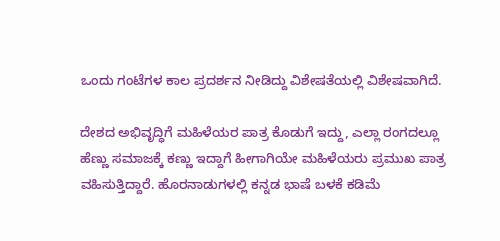ಒಂದು ಗಂಟೆಗಳ ಕಾಲ ಪ್ರದರ್ಶನ ನೀಡಿದ್ದು ವಿಶೇಷತೆಯಲ್ಲಿ ವಿಶೇಷವಾಗಿದೆ.

ದೇಶದ ಅಭಿವೃದ್ಧಿಗೆ ಮಹಿಳೆಯರ ಪಾತ್ರ ಕೊಡುಗೆ ಇದ್ದು, ಎಲ್ಲಾ ರಂಗದಲ್ಲೂ ಹೆಣ್ಣು ಸಮಾಜಕ್ಕೆ ಕಣ್ಣು ಇದ್ದಾಗೆ ಹೀಗಾಗಿಯೇ ಮಹಿಳೆಯರು ಪ್ರಮುಖ ಪಾತ್ರ ವಹಿಸುತ್ತಿದ್ದಾರೆ. ಹೊರನಾಡುಗಳಲ್ಲಿ ಕನ್ನಡ ಭಾಷೆ ಬಳಕೆ ಕಡಿಮೆ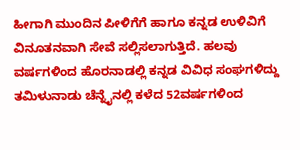ಹೀಗಾಗಿ ಮುಂದಿನ ಪೀಳಿಗೆಗೆ ಹಾಗೂ ಕನ್ನಡ ಉಳಿವಿಗೆ ವಿನೂತನವಾಗಿ ಸೇವೆ ಸಲ್ಲಿಸಲಾಗುತ್ತಿದೆ. ಹಲವು ವರ್ಷಗಳಿಂದ ಹೊರನಾಡಲ್ಲಿ ಕನ್ನಡ ವಿವಿಧ ಸಂಘಗಳಿದ್ದು ತಮಿಳುನಾಡು ಚೆನ್ನೈನಲ್ಲಿ ಕಳೆದ 52ವರ್ಷಗಳಿಂದ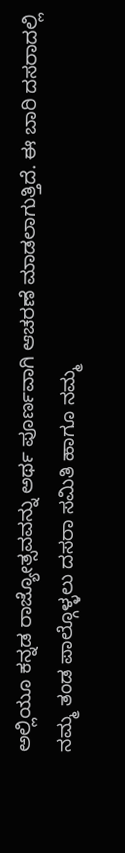ಅಲ್ಲಿಯೂ ಕನ್ನಡ ರಾಜ್ಯೋತ್ಸವವನ್ನು ಅರ್ಥ ಪೂರ್ಣವಾಗಿ ಆಚರಣೆ ಮಾಡಲಾಗುತ್ತಿದೆ. ಈ ಬಾರಿ ದಸರಾದಲ್ಲಿ ನಮ್ಮ ತಂಡ ಪಾಲ್ಗೊಳ್ಳಲು ದಸರಾ ಸಮಿತಿ ಹಾಗೂ ನಮ್ಮ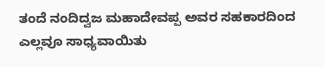ತಂದೆ ನಂದಿದ್ವಜ ಮಹಾದೇವಪ್ಪ ಅವರ ಸಹಕಾರದಿಂದ ಎಲ್ಲವೂ ಸಾಧ್ಯವಾಯಿತು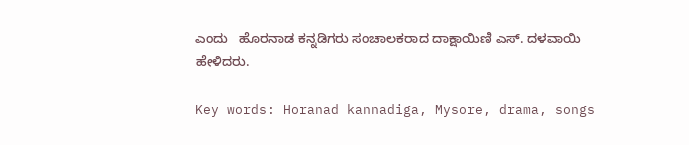ಎಂದು   ಹೊರನಾಡ ಕನ್ನಡಿಗರು ಸಂಚಾಲಕರಾದ ದಾಕ್ಷಾಯಿಣಿ ಎಸ್. ದಳವಾಯಿ ಹೇಳಿದರು.

Key words: Horanad kannadiga, Mysore, drama, songs